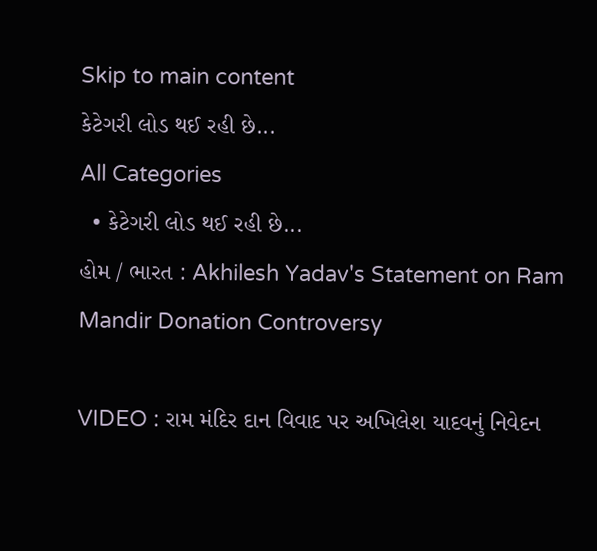Skip to main content
કેટેગરી લોડ થઈ રહી છે...
All Categories
  • કેટેગરી લોડ થઈ રહી છે...
હોમ / ભારત : Akhilesh Yadav's Statement on Ram Mandir Donation Controversy

VIDEO : રામ મંદિર દાન વિવાદ પર અખિલેશ યાદવનું નિવેદન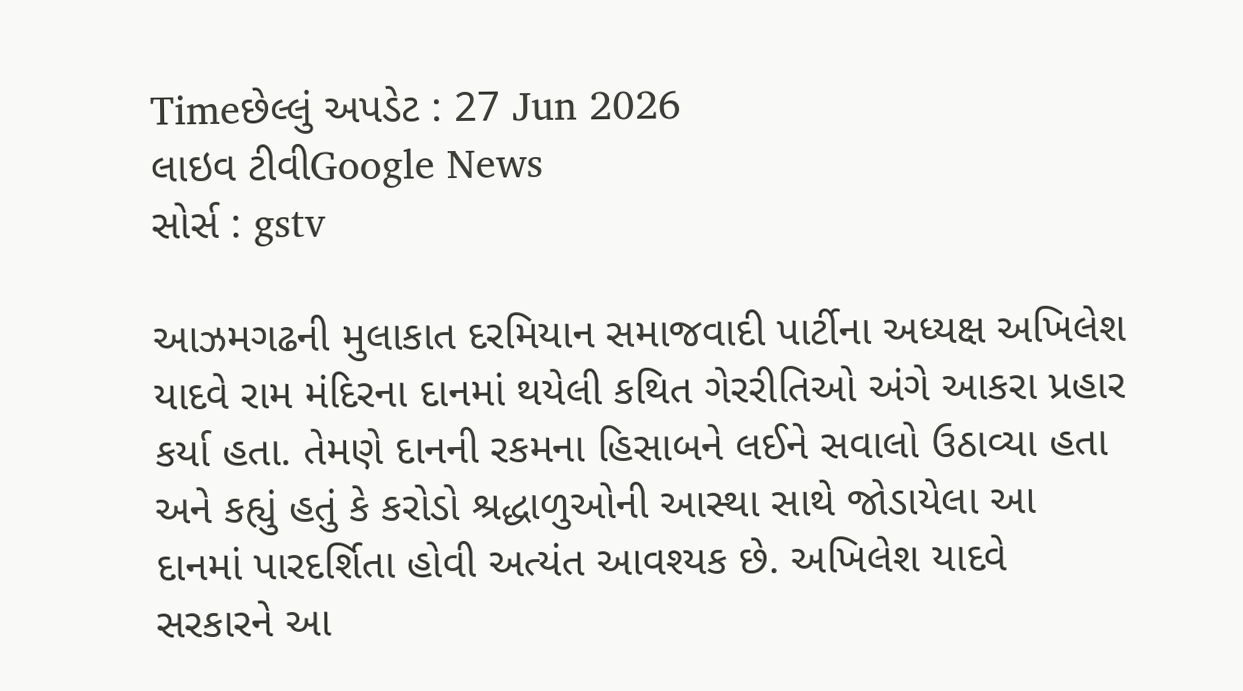Timeછેલ્લું અપડેટ : 27 Jun 2026
લાઇવ ટીવીGoogle News
સોર્સ : gstv

આઝમગઢની મુલાકાત દરમિયાન સમાજવાદી પાર્ટીના અધ્યક્ષ અખિલેશ યાદવે રામ મંદિરના દાનમાં થયેલી કથિત ગેરરીતિઓ અંગે આકરા પ્રહાર કર્યા હતા. તેમણે દાનની રકમના હિસાબને લઈને સવાલો ઉઠાવ્યા હતા અને કહ્યું હતું કે કરોડો શ્રદ્ધાળુઓની આસ્થા સાથે જોડાયેલા આ દાનમાં પારદર્શિતા હોવી અત્યંત આવશ્યક છે. અખિલેશ યાદવે સરકારને આ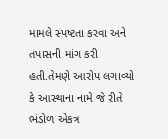મામલે સ્પષ્ટતા કરવા અને તપાસની માંગ કરી હતી.તેમણે આરોપ લગાવ્યો કે આસ્થાના નામે જે રીતે ભંડોળ એકત્ર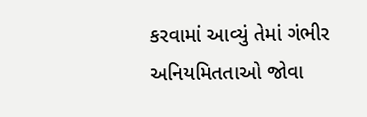કરવામાં આવ્યું તેમાં ગંભીર અનિયમિતતાઓ જોવા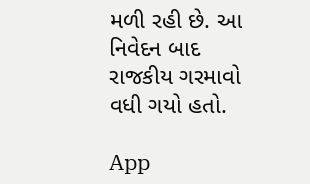મળી રહી છે. આ નિવેદન બાદ રાજકીય ગરમાવો વધી ગયો હતો.

App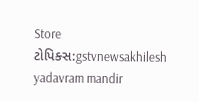Store
ટોપિક્સ:gstvnewsakhilesh yadavram mandir